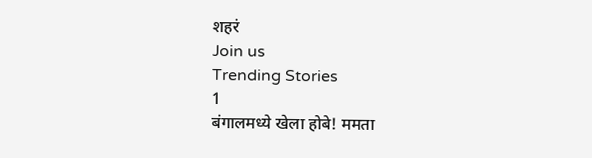शहरं
Join us
Trending Stories
1
बंगालमध्ये खेला होबे! ममता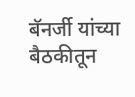बॅनर्जी यांच्या बैठकीतून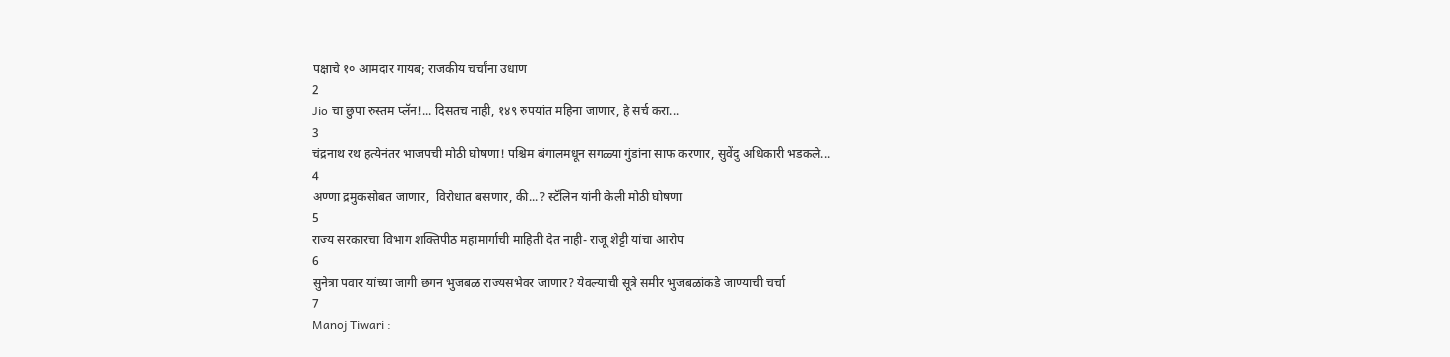पक्षाचे १० आमदार गायब; राजकीय चर्चांना उधाण
2
Jio चा छुपा रुस्तम प्लॅन!... दिसतच नाही, १४९ रुपयांत महिना जाणार, हे सर्च करा...
3
चंद्रनाथ रथ हत्येनंतर भाजपची मोठी घोषणा! पश्चिम बंगालमधून सगळ्या गुंडांना साफ करणार, सुवेंदु अधिकारी भडकले...
4
अण्णा द्रमुकसोबत जाणार,  विरोधात बसणार, की...? स्टॅलिन यांनी केली मोठी घोषणा
5
राज्य सरकारचा विभाग शक्तिपीठ महामार्गाची माहिती देत नाही- राजू शेट्टी यांचा आरोप
6
सुनेत्रा पवार यांच्या जागी छगन भुजबळ राज्यसभेवर जाणार? येवल्याची सूत्रे समीर भुजबळांकडे जाण्याची चर्चा
7
Manoj Tiwari :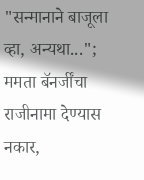"सन्मानाने बाजूला व्हा, अन्यथा..."; ममता बॅनर्जींचा राजीनामा देण्यास नकार,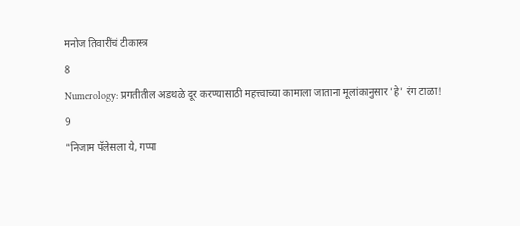मनोज तिवारींचं टीकास्त्र
8
Numerology: प्रगतीतील अडथळे दूर करण्यासाठी महत्त्वाच्या कामाला जाताना मूलांकानुसार 'हे' रंग टाळा!
9
"निजाम पॅलेसला ये, गप्पा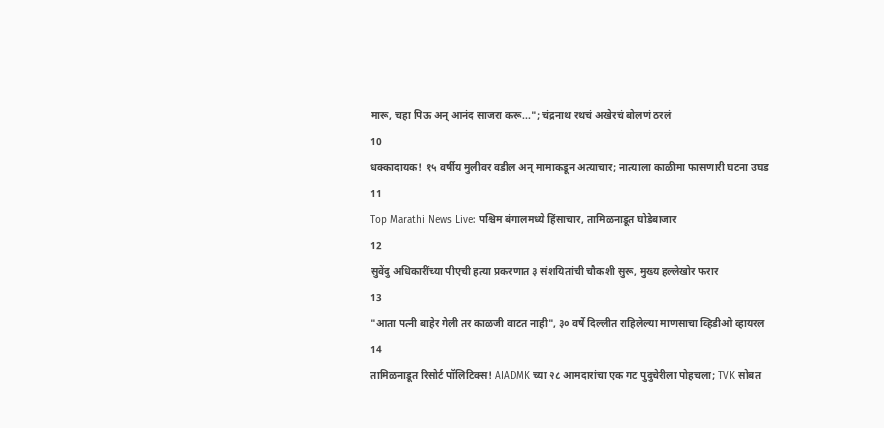मारू, चहा पिऊ अन् आनंद साजरा करू..."; चंद्रनाथ रथचं अखेरचं बोलणं ठरलं
10
धक्कादायक! १५ वर्षीय मुलीवर वडील अन् मामाकडून अत्याचार; नात्याला काळीमा फासणारी घटना उघड
11
Top Marathi News Live: पश्चिम बंगालमध्ये हिंसाचार, तामिळनाडूत घोडेबाजार
12
सुवेंदु अधिकारींच्या पीएची हत्या प्रकरणात ३ संशयितांची चौकशी सुरू, मुख्य हल्लेखोर फरार
13
"आता पत्नी बाहेर गेली तर काळजी वाटत नाही", ३० वर्षे दिल्लीत राहिलेल्या माणसाचा व्हिडीओ व्हायरल
14
तामिळनाडूत रिसोर्ट पॉलिटिक्स! AIADMK च्या २८ आमदारांचा एक गट पुदुचेरीला पोहचला; TVK सोबत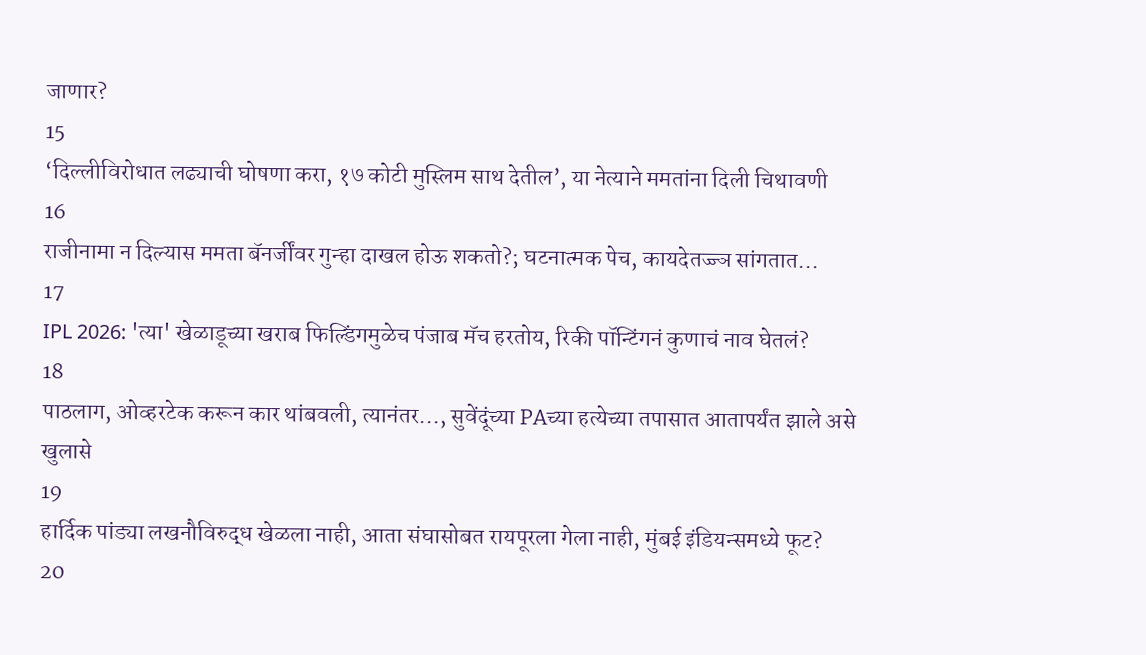जाणार?
15
‘दिल्लीविरोधात लढ्याची घोषणा करा, १७ कोटी मुस्लिम साथ देतील’, या नेत्याने ममतांना दिली चिथावणी
16
राजीनामा न दिल्यास ममता बॅनर्जींवर गुन्हा दाखल होऊ शकतो?; घटनात्मक पेच, कायदेतज्ज्ञ सांगतात...
17
IPL 2026: 'त्या' खेळाडूच्या खराब फिल्डिंगमुळेच पंजाब मॅच हरतोय, रिकी पॉन्टिंगनं कुणाचं नाव घेतलं?
18
पाठलाग, ओव्हरटेक करून कार थांबवली, त्यानंतर..., सुवेंदूंच्या PAच्या हत्येच्या तपासात आतापर्यंत झाले असे खुलासे
19
हार्दिक पांड्या लखनौविरुद्ध खेळला नाही, आता संघासोबत रायपूरला गेला नाही, मुंबई इंडियन्समध्ये फूट?
20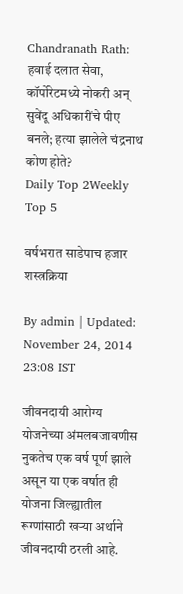Chandranath Rath: हवाई दलात सेवा, कॉर्पोरेटमध्ये नोकरी अन् सुवेंदू अधिकारींचे पीए बनले; हत्या झालेले चंद्रनाथ कोण होते?
Daily Top 2Weekly Top 5

वर्षभरात साडेपाच हजार शस्त्रक्रिया

By admin | Updated: November 24, 2014 23:08 IST

जीवनदायी आरोग्य योजनेच्या अंमलबजावणीस नुकतेच एक वर्ष पूर्ण झाले असून या एक वर्षात ही योजना जिल्ह्यातील रूग्णांसाठी खऱ्या अर्थाने जीवनदायी ठरली आहे.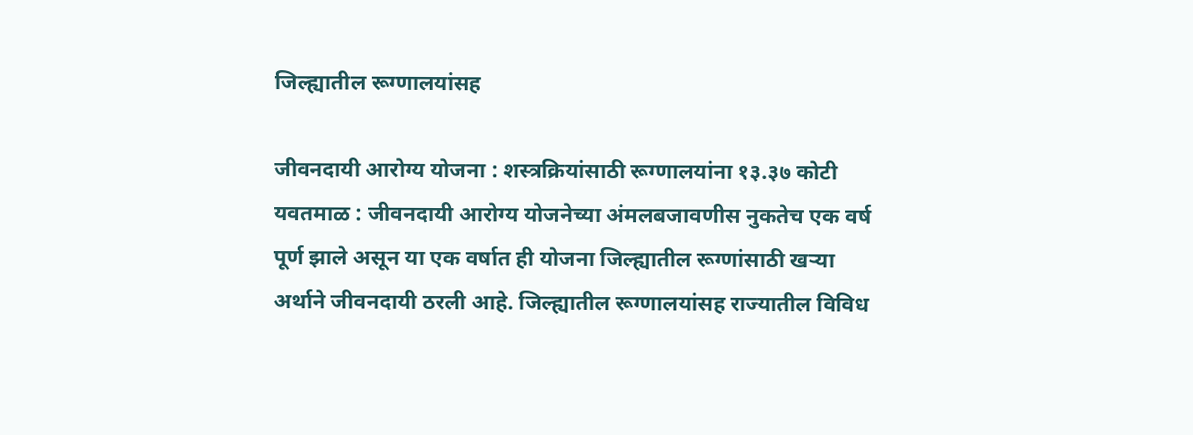जिल्ह्यातील रूग्णालयांसह

जीवनदायी आरोग्य योजना : शस्त्रक्रियांसाठी रूग्णालयांना १३.३७ कोटी
यवतमाळ : जीवनदायी आरोग्य योजनेच्या अंमलबजावणीस नुकतेच एक वर्ष पूर्ण झाले असून या एक वर्षात ही योजना जिल्ह्यातील रूग्णांसाठी खऱ्या अर्थाने जीवनदायी ठरली आहे. जिल्ह्यातील रूग्णालयांसह राज्यातील विविध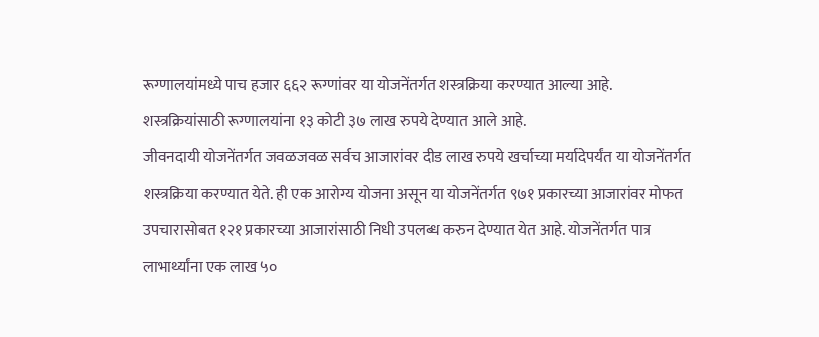रूग्णालयांमध्ये पाच हजार ६६२ रूग्णांवर या योजनेंतर्गत शस्त्रक्रिया करण्यात आल्या आहे. शस्त्रक्रियांसाठी रूग्णालयांना १३ कोटी ३७ लाख रुपये देण्यात आले आहे.
जीवनदायी योजनेंतर्गत जवळजवळ सर्वच आजारांवर दीड लाख रुपये खर्चाच्या मर्यादेपर्यंत या योजनेंतर्गत शस्त्रक्रिया करण्यात येते. ही एक आरोग्य योजना असून या योजनेंतर्गत ९७१ प्रकारच्या आजारांवर मोफत उपचारासोबत १२१ प्रकारच्या आजारांसाठी निधी उपलब्ध करुन देण्यात येत आहे. योजनेंतर्गत पात्र लाभार्थ्यांना एक लाख ५०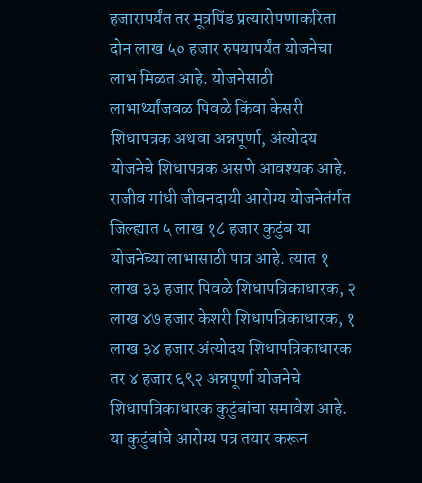हजारापर्यंत तर मूत्रपिंड प्रत्यारोपणाकरिता दोन लाख ५० हजार रुपयापर्यंत योजनेचा लाभ मिळत आहे. योजनेसाठी लाभार्थ्यांजवळ पिवळे किंवा केसरी शिधापत्रक अथवा अन्नपूर्णा, अंत्योदय योजनेचे शिधापत्रक असणे आवश्यक आहे.
राजीव गांधी जीवनदायी आरोग्य योजनेतंर्गत जिल्ह्यात ५ लाख १८ हजार कुटुंब या योजनेच्या लाभासाठी पात्र आहे. त्यात १ लाख ३३ हजार पिवळे शिधापत्रिकाधारक, २ लाख ४७ हजार केशरी शिधापत्रिकाधारक, १ लाख ३४ हजार अंत्योदय शिधापत्रिकाधारक तर ४ हजार ६९२ अन्नपूर्णा योजनेचे शिधापत्रिकाधारक कुटुंबांचा समावेश आहे. या कुटुंबांचे आरोग्य पत्र तयार करून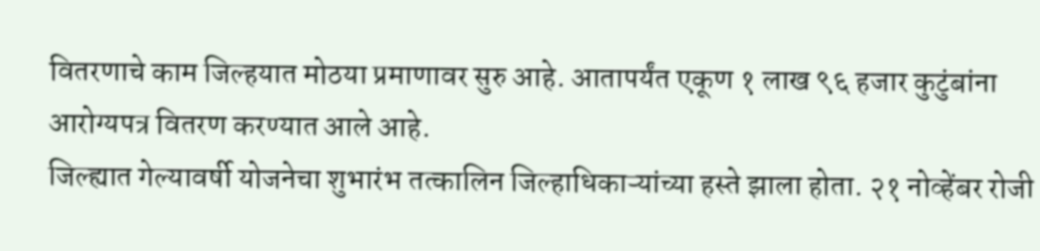वितरणाचे काम जिल्हयात मोठया प्रमाणावर सुरु आहे. आतापर्यंत एकूण १ लाख ९६ हजार कुटुंबांना आरोग्यपत्र वितरण करण्यात आले आहे.
जिल्ह्यात गेल्यावर्षी योजनेचा शुभारंभ तत्कालिन जिल्हाधिकाऱ्यांच्या हस्ते झाला होता. २१ नोव्हेंबर रोजी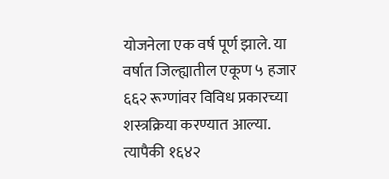योजनेला एक वर्ष पूर्ण झाले. या वर्षात जिल्ह्यातील एकूण ५ हजार ६६२ रूग्णांवर विविध प्रकारच्या शस्त्रक्रिया करण्यात आल्या. त्यापैकी १६४२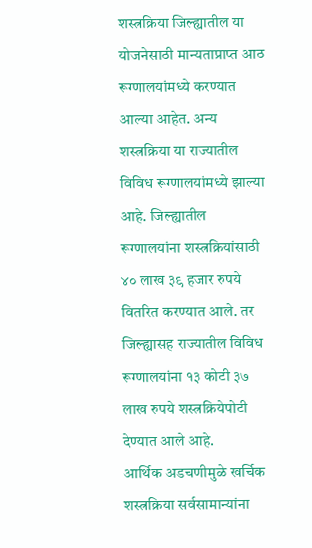शस्त्रक्रिया जिल्ह्यातील या योजनेसाठी मान्यताप्राप्त आठ रूग्णालयांमध्ये करण्यात आल्या आहेत. अन्य शस्त्रक्रिया या राज्यातील विविध रूग्णालयांमध्ये झाल्या आहे. जिल्ह्यातील रूग्णालयांना शस्त्रक्रियांसाठी ४० लाख ३९ हजार रुपये वितरित करण्यात आले. तर जिल्ह्यासह राज्यातील विविध रूग्णालयांना १३ कोटी ३७ लाख रुपये शस्त्रक्रियेपोटी देण्यात आले आहे.
आर्थिक अडचणीमुळे खर्चिक शस्त्रक्रिया सर्वसामान्यांना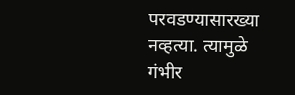परवडण्यासारख्या नव्हत्या. त्यामुळे गंभीर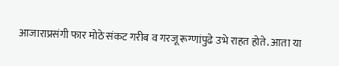आजाराप्रसंगी फार मोठे संकट गरीब व गरजू रूग्णांपुढे उभे राहत होते. आता या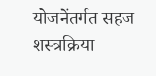योजनेंतर्गत सहज शस्त्रक्रिया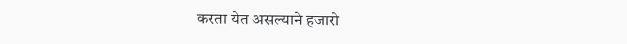करता येत असल्याने हजारो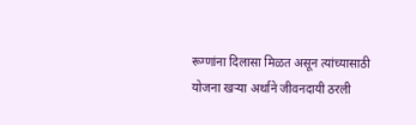रूग्णांना दिलासा मिळत असून त्यांच्यासाठी योजना खऱ्या अर्थाने जीवनदायी ठरली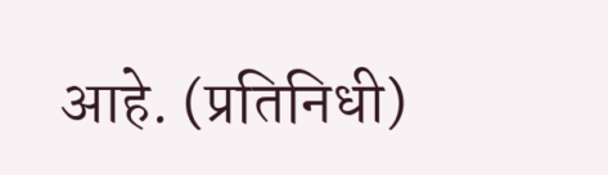आहे. (प्रतिनिधी)